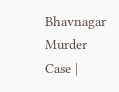Bhavnagar Murder Case |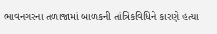ભાવનગરના તળાજામાં બાળકની તાંત્રિકવિધિને કારણે હત્યા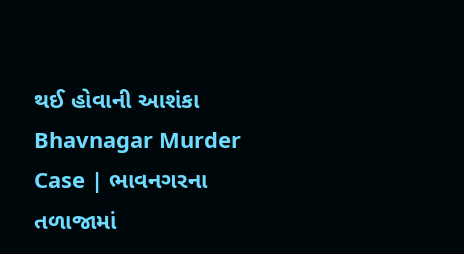થઈ હોવાની આશંકા
Bhavnagar Murder Case | ભાવનગરના તળાજામાં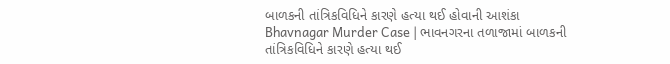બાળકની તાંત્રિકવિધિને કારણે હત્યા થઈ હોવાની આશંકા
Bhavnagar Murder Case | ભાવનગરના તળાજામાં બાળકની તાંત્રિકવિધિને કારણે હત્યા થઈ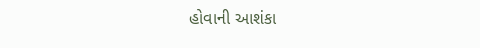હોવાની આશંકા